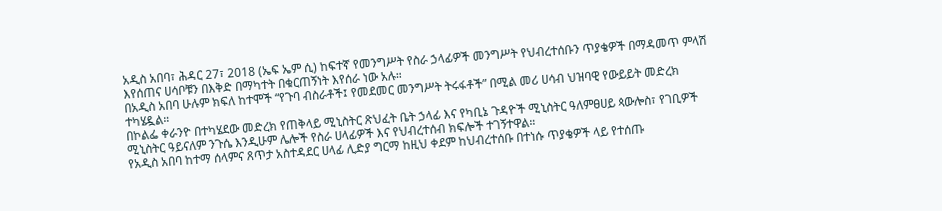አዲስ አበባ፣ ሕዳር 27፣ 2018 (ኤፍ ኤም ሲ) ከፍተኛ የመንግሥት የስራ ኃላፊዎች መንግሥት የህብረተሰቡን ጥያቄዎች በማዳመጥ ምላሽ እየሰጠና ሀሳቦቹን በእቅድ በማካተት በቁርጠኝነት እየሰራ ነው አሉ።
በአዲስ አበባ ሁሉም ክፍለ ከተሞች “የጉባ ብስራቶች፤ የመደመር መንግሥት ትሩፋቶች” በሚል መሪ ሀሳብ ህዝባዊ የውይይት መድረክ ተካሄዷል።
በኮልፌ ቀራንዮ በተካሄደው መድረክ የጠቅላይ ሚኒስትር ጽህፈት ቤት ኃላፊ እና የካቢኔ ጉዳዮች ሚኒስትር ዓለምፀሀይ ጳውሎስ፣ የገቢዎች ሚኒስትር ዓይናለም ንጉሴ እንዲሁም ሌሎች የስራ ሀላፊዎች እና የህብረተሰብ ክፍሎች ተገኝተዋል።
የአዲስ አበባ ከተማ ሰላምና ጸጥታ አስተዳደር ሀላፊ ሊድያ ግርማ ከዚህ ቀደም ከህብረተሰቡ በተነሱ ጥያቄዎች ላይ የተሰጡ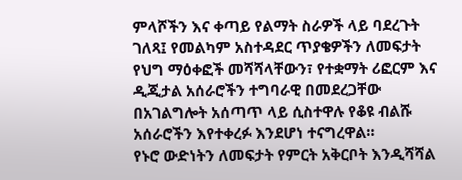ምላሾችን እና ቀጣይ የልማት ስራዎች ላይ ባደረጉት ገለጻ፤ የመልካም አስተዳደር ጥያቄዎችን ለመፍታት የህግ ማዕቀፎች መሻሻላቸውን፣ የተቋማት ሪፎርም እና ዲጂታል አሰራሮችን ተግባራዊ በመደረጋቸው በአገልግሎት አሰጣጥ ላይ ሲስተዋሉ የቆዩ ብልሹ አሰራሮችን እየተቀረፉ እንደሆነ ተናግረዋል።
የኑሮ ውድነትን ለመፍታት የምርት አቅርቦት እንዲሻሻል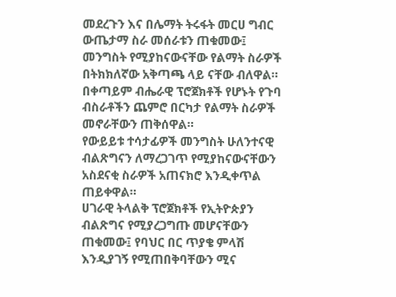መደረጉን እና በሌማት ትሩፋት መርሀ ግብር ውጤታማ ስራ መሰራቱን ጠቁመው፤ መንግስት የሚያከናውናቸው የልማት ስራዎች በትክክለኛው አቅጣጫ ላይ ናቸው ብለዋል።
በቀጣይም ብሔራዊ ፕሮጀክቶች የሆኑት የጉባ ብስራቶችን ጨምሮ በርካታ የልማት ስራዎች መኖራቸውን ጠቅሰዋል።
የውይይቱ ተሳታፊዎች መንግስት ሁለንተናዊ ብልጽግናን ለማረጋገጥ የሚያከናውናቸውን አስደናቂ ስራዎች አጠናክሮ እንዲቀጥል ጠይቀዋል።
ሀገራዊ ትላልቅ ፕሮጀክቶች የኢትዮጵያን ብልጽግና የሚያረጋግጡ መሆናቸውን ጠቁመው፤ የባህር በር ጥያቄ ምላሽ እንዲያገኝ የሚጠበቅባቸውን ሚና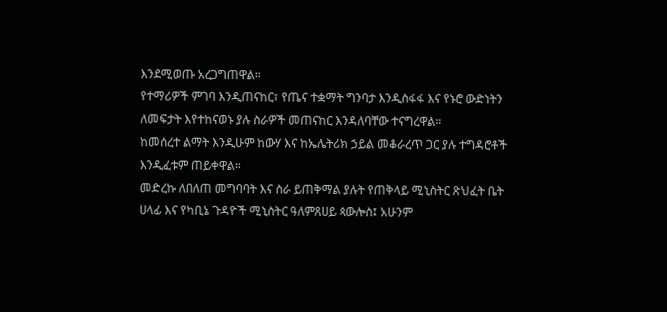እንደሚወጡ አረጋግጠዋል።
የተማሪዎች ምገባ እንዲጠናከር፣ የጤና ተቋማት ግንባታ እንዲስፋፋ እና የኑሮ ውድነትን ለመፍታት እየተከናወኑ ያሉ ስራዎች መጠናከር እንዳለባቸው ተናግረዋል።
ከመሰረተ ልማት እንዲሁም ከውሃ እና ከኤሌትሪክ ኃይል መቆራረጥ ጋር ያሉ ተግዳሮቶች እንዲፈቱም ጠይቀዋል።
መድረኩ ለበለጠ መግባባት እና ስራ ይጠቅማል ያሉት የጠቅላይ ሚኒስትር ጽህፈት ቤት ሀላፊ እና የካቢኔ ጉዳዮች ሚኒስትር ዓለምጸሀይ ጳውሎስ፤ አሁንም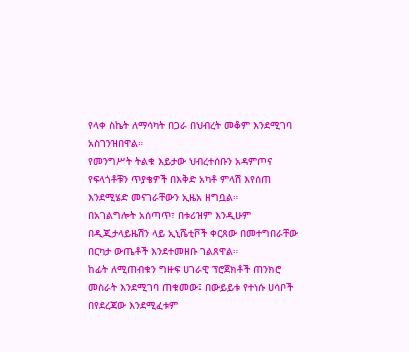የላቀ ስኬት ለማሳካት በጋራ በህብረት መቆም እንደሚገባ አስገንዝበዋል።
የመንግሥት ትልቁ እይታው ህብረተሰቡን አዳምጦና የፍላጎቶቹን ጥያቄዎች በእቅድ አካቶ ምላሽ እየሰጠ እንደሚሄድ መናገራቸውን ኢዜአ ዘግቧል።
በአገልግሎት አሰጣጥ፣ በቱሪዝም እንዲሁም በዲጂታላይዜሽን ላይ ኢኒሼቲቮች ቀርጸው በመተግበራቸው በርካታ ውጤቶች እንደተመዘቡ ገልጸዋል።
ከፊት ለሚጠብቁን ግዙፍ ሀገራዊ ፕሮጀክቶች ጠንክሮ መስራት እንደሚገባ ጠቁመው፤ በውይይቱ የተነሱ ሀሳቦች በየደረጃው እንደሚፈቱም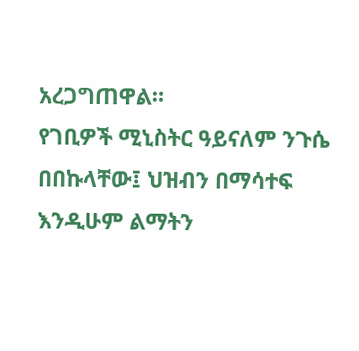አረጋግጠዋል።
የገቢዎች ሚኒስትር ዓይናለም ንጉሴ በበኩላቸው፤ ህዝብን በማሳተፍ እንዲሁም ልማትን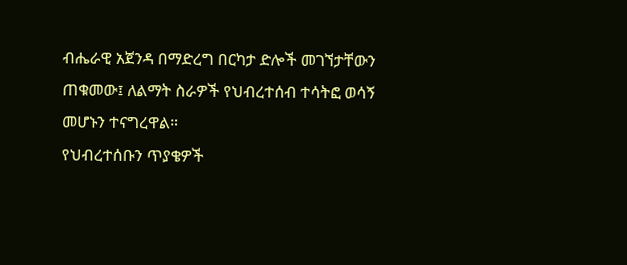ብሔራዊ አጀንዳ በማድረግ በርካታ ድሎች መገኘታቸውን ጠቁመው፤ ለልማት ስራዎች የህብረተሰብ ተሳትፎ ወሳኝ መሆኑን ተናግረዋል።
የህብረተሰቡን ጥያቄዎች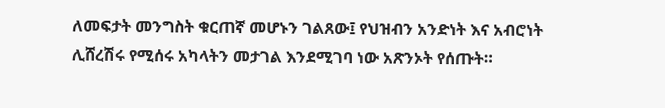ለመፍታት መንግስት ቁርጠኛ መሆኑን ገልጸው፤ የህዝብን አንድነት እና አብሮነት ሊሸረሽሩ የሚሰሩ አካላትን መታገል እንደሚገባ ነው አጽንኦት የሰጡት።